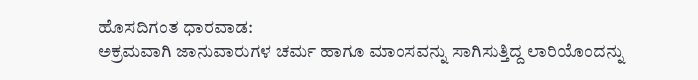ಹೊಸದಿಗಂತ ಧಾರವಾಡ:
ಅಕ್ರಮವಾಗಿ ಜಾನುವಾರುಗಳ ಚರ್ಮ ಹಾಗೂ ಮಾಂಸವನ್ನು ಸಾಗಿಸುತ್ತಿದ್ದ ಲಾರಿಯೊಂದನ್ನು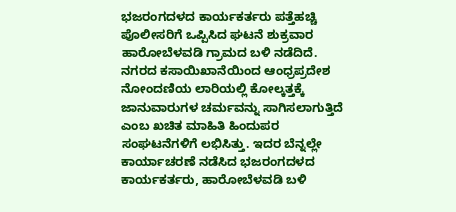ಭಜರಂಗದಳದ ಕಾರ್ಯಕರ್ತರು ಪತ್ತೆಹಚ್ಚಿ ಪೊಲೀಸರಿಗೆ ಒಪ್ಪಿಸಿದ ಘಟನೆ ಶುಕ್ರವಾರ ಹಾರೋಬೆಳವಡಿ ಗ್ರಾಮದ ಬಳಿ ನಡೆದಿದೆ.
ನಗರದ ಕಸಾಯಿಖಾನೆಯಿಂದ ಆಂಧ್ರಪ್ರದೇಶ ನೋಂದಣಿಯ ಲಾರಿಯಲ್ಲಿ ಕೋಲ್ಕತ್ತಕ್ಕೆ ಜಾನುವಾರುಗಳ ಚರ್ಮವನ್ನು ಸಾಗಿಸಲಾಗುತ್ತಿದೆ ಎಂಬ ಖಚಿತ ಮಾಹಿತಿ ಹಿಂದುಪರ ಸಂಘಟನೆಗಳಿಗೆ ಲಭಿಸಿತ್ತು. ಇದರ ಬೆನ್ನಲ್ಲೇ ಕಾರ್ಯಾಚರಣೆ ನಡೆಸಿದ ಭಜರಂಗದಳದ ಕಾರ್ಯಕರ್ತರು, ಹಾರೋಬೆಳವಡಿ ಬಳಿ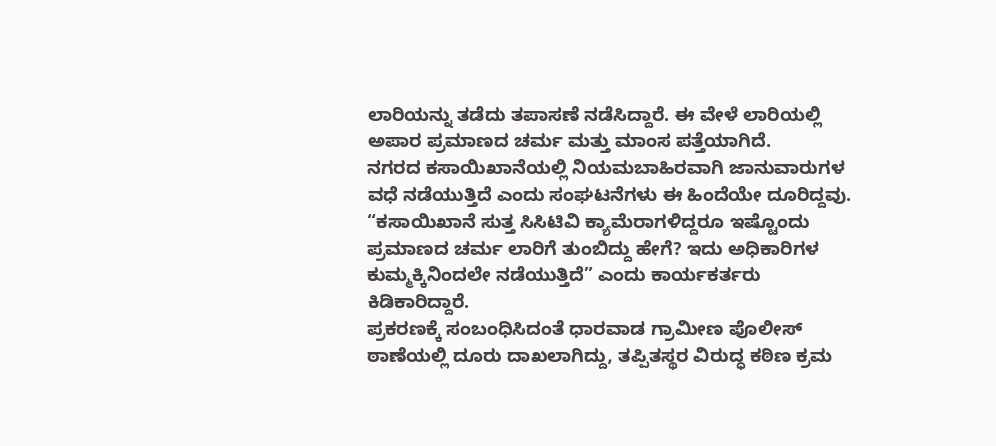ಲಾರಿಯನ್ನು ತಡೆದು ತಪಾಸಣೆ ನಡೆಸಿದ್ದಾರೆ. ಈ ವೇಳೆ ಲಾರಿಯಲ್ಲಿ ಅಪಾರ ಪ್ರಮಾಣದ ಚರ್ಮ ಮತ್ತು ಮಾಂಸ ಪತ್ತೆಯಾಗಿದೆ.
ನಗರದ ಕಸಾಯಿಖಾನೆಯಲ್ಲಿ ನಿಯಮಬಾಹಿರವಾಗಿ ಜಾನುವಾರುಗಳ ವಧೆ ನಡೆಯುತ್ತಿದೆ ಎಂದು ಸಂಘಟನೆಗಳು ಈ ಹಿಂದೆಯೇ ದೂರಿದ್ದವು. “ಕಸಾಯಿಖಾನೆ ಸುತ್ತ ಸಿಸಿಟಿವಿ ಕ್ಯಾಮೆರಾಗಳಿದ್ದರೂ ಇಷ್ಟೊಂದು ಪ್ರಮಾಣದ ಚರ್ಮ ಲಾರಿಗೆ ತುಂಬಿದ್ದು ಹೇಗೆ? ಇದು ಅಧಿಕಾರಿಗಳ ಕುಮ್ಮಕ್ಕಿನಿಂದಲೇ ನಡೆಯುತ್ತಿದೆ” ಎಂದು ಕಾರ್ಯಕರ್ತರು ಕಿಡಿಕಾರಿದ್ದಾರೆ.
ಪ್ರಕರಣಕ್ಕೆ ಸಂಬಂಧಿಸಿದಂತೆ ಧಾರವಾಡ ಗ್ರಾಮೀಣ ಪೊಲೀಸ್ ಠಾಣೆಯಲ್ಲಿ ದೂರು ದಾಖಲಾಗಿದ್ದು, ತಪ್ಪಿತಸ್ಥರ ವಿರುದ್ಧ ಕಠಿಣ ಕ್ರಮ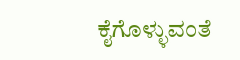ಕೈಗೊಳ್ಳುವಂತೆ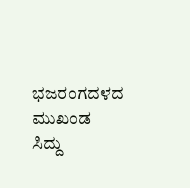ಭಜರಂಗದಳದ ಮುಖಂಡ ಸಿದ್ದು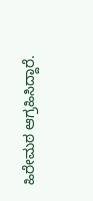ಹಿರೇಮಠ ಆಗ್ರಹಿಸಿದ್ದಾರೆ.